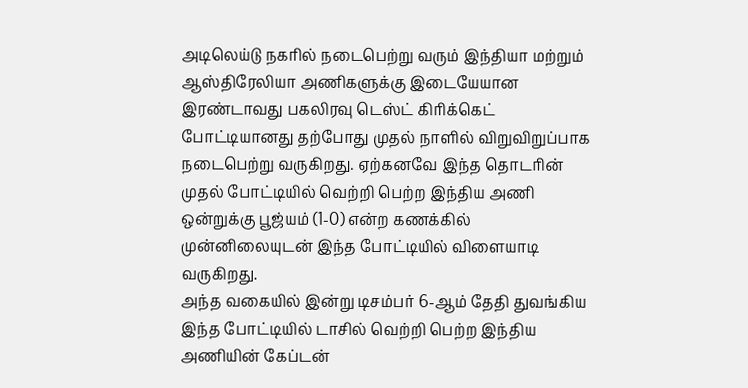அடிலெய்டு நகரில் நடைபெற்று வரும் இந்தியா மற்றும் ஆஸ்திரேலியா அணிகளுக்கு இடையேயான இரண்டாவது பகலிரவு டெஸ்ட் கிரிக்கெட் போட்டியானது தற்போது முதல் நாளில் விறுவிறுப்பாக நடைபெற்று வருகிறது. ஏற்கனவே இந்த தொடரின் முதல் போட்டியில் வெற்றி பெற்ற இந்திய அணி ஒன்றுக்கு பூஜ்யம் (1-0) என்ற கணக்கில் முன்னிலையுடன் இந்த போட்டியில் விளையாடி வருகிறது.
அந்த வகையில் இன்று டிசம்பர் 6-ஆம் தேதி துவங்கிய இந்த போட்டியில் டாசில் வெற்றி பெற்ற இந்திய அணியின் கேப்டன்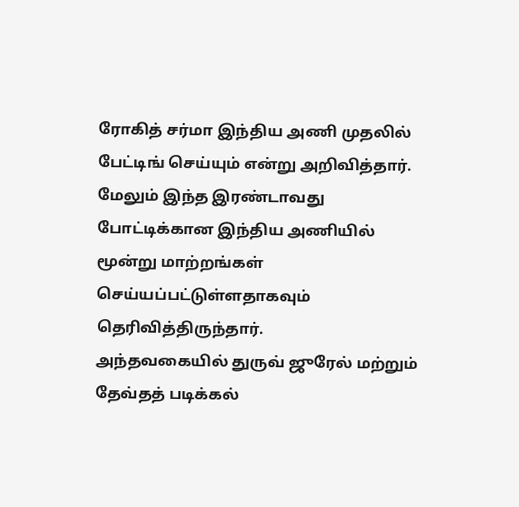ரோகித் சர்மா இந்திய அணி முதலில் பேட்டிங் செய்யும் என்று அறிவித்தார். மேலும் இந்த இரண்டாவது போட்டிக்கான இந்திய அணியில் மூன்று மாற்றங்கள் செய்யப்பட்டுள்ளதாகவும் தெரிவித்திருந்தார்.
அந்தவகையில் துருவ் ஜுரேல் மற்றும் தேவ்தத் படிக்கல்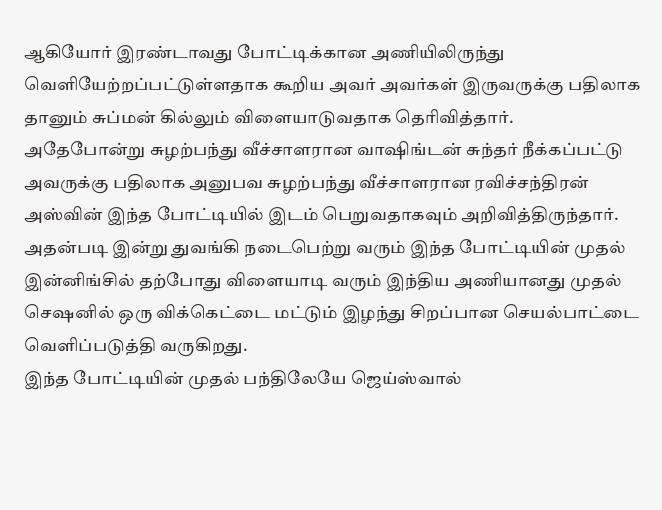ஆகியோர் இரண்டாவது போட்டிக்கான அணியிலிருந்து வெளியேற்றப்பட்டுள்ளதாக கூறிய அவர் அவர்கள் இருவருக்கு பதிலாக தானும் சுப்மன் கில்லும் விளையாடுவதாக தெரிவித்தார்.
அதேபோன்று சுழற்பந்து வீச்சாளரான வாஷிங்டன் சுந்தர் நீக்கப்பட்டு அவருக்கு பதிலாக அனுபவ சுழற்பந்து வீச்சாளரான ரவிச்சந்திரன் அஸ்வின் இந்த போட்டியில் இடம் பெறுவதாகவும் அறிவித்திருந்தார். அதன்படி இன்று துவங்கி நடைபெற்று வரும் இந்த போட்டியின் முதல் இன்னிங்சில் தற்போது விளையாடி வரும் இந்திய அணியானது முதல் செஷனில் ஒரு விக்கெட்டை மட்டும் இழந்து சிறப்பான செயல்பாட்டை வெளிப்படுத்தி வருகிறது.
இந்த போட்டியின் முதல் பந்திலேயே ஜெய்ஸ்வால்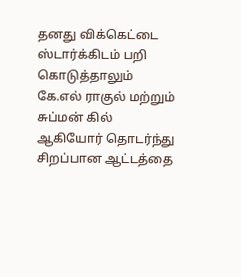தனது விக்கெட்டை ஸ்டார்க்கிடம் பறி கொடுத்தாலும் கே.எல் ராகுல் மற்றும் சுப்மன் கில் ஆகியோர் தொடர்ந்து சிறப்பான ஆட்டத்தை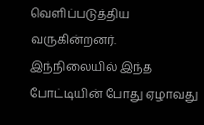வெளிப்படுத்திய வருகின்றனர். இந்நிலையில் இந்த போட்டியின் போது ஏழாவது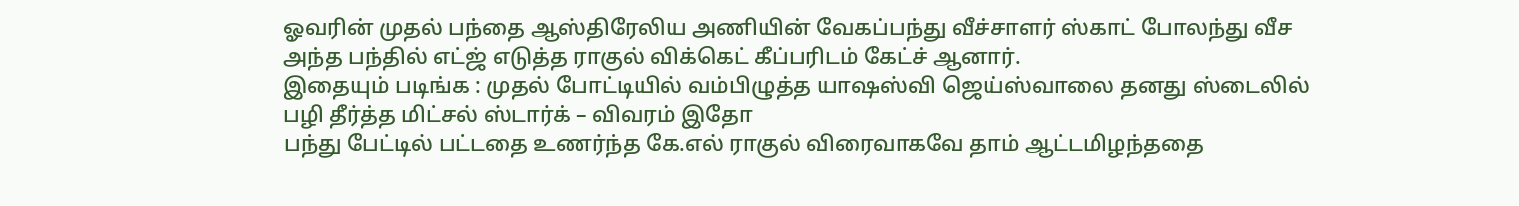ஓவரின் முதல் பந்தை ஆஸ்திரேலிய அணியின் வேகப்பந்து வீச்சாளர் ஸ்காட் போலந்து வீச அந்த பந்தில் எட்ஜ் எடுத்த ராகுல் விக்கெட் கீப்பரிடம் கேட்ச் ஆனார்.
இதையும் படிங்க : முதல் போட்டியில் வம்பிழுத்த யாஷஸ்வி ஜெய்ஸ்வாலை தனது ஸ்டைலில் பழி தீர்த்த மிட்சல் ஸ்டார்க் – விவரம் இதோ
பந்து பேட்டில் பட்டதை உணர்ந்த கே.எல் ராகுல் விரைவாகவே தாம் ஆட்டமிழந்ததை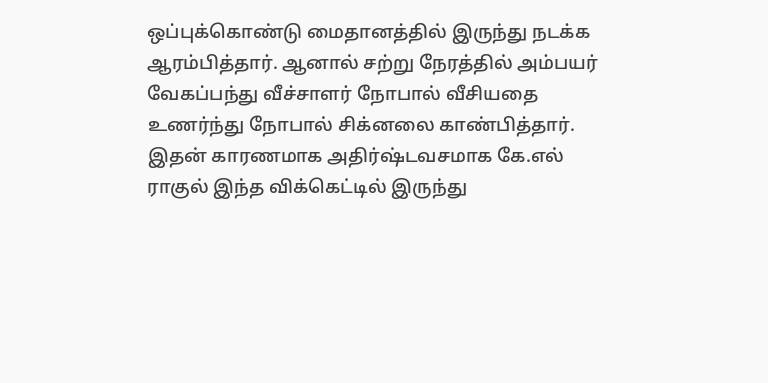ஒப்புக்கொண்டு மைதானத்தில் இருந்து நடக்க ஆரம்பித்தார். ஆனால் சற்று நேரத்தில் அம்பயர் வேகப்பந்து வீச்சாளர் நோபால் வீசியதை உணர்ந்து நோபால் சிக்னலை காண்பித்தார். இதன் காரணமாக அதிர்ஷ்டவசமாக கே.எல் ராகுல் இந்த விக்கெட்டில் இருந்து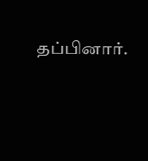தப்பினார்.